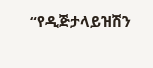“የዲጅታላይዝሽን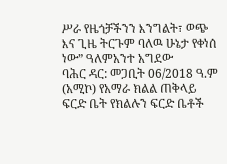ሥራ የዜጎቻችንን እንግልት፣ ወጭ እና ጊዜ ትርጉም ባለዉ ሁኔታ የቀነሰ ነው” ዓለምአንተ አግደው
ባሕር ዳር: መጋቢት 06/2018 ዓ.ም (አሚኮ) የአማራ ክልል ጠቅላይ ፍርድ ቤት የክልሉን ፍርድ ቤቶች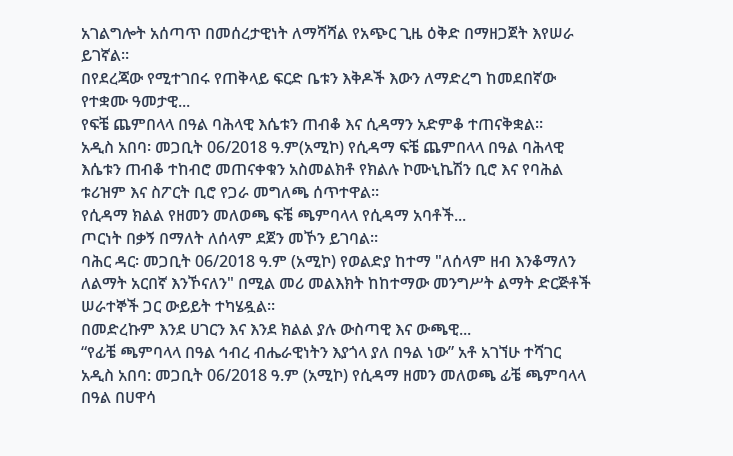አገልግሎት አሰጣጥ በመሰረታዊነት ለማሻሻል የአጭር ጊዜ ዕቅድ በማዘጋጀት እየሠራ ይገኛል።
በየደረጃው የሚተገበሩ የጠቅላይ ፍርድ ቤቱን እቅዶች እውን ለማድረግ ከመደበኛው የተቋሙ ዓመታዊ...
የፍቼ ጨምበላላ በዓል ባሕላዊ እሴቱን ጠብቆ እና ሲዳማን አድምቆ ተጠናቅቋል።
አዲስ አበባ፡ መጋቢት 06/2018 ዓ.ም(አሚኮ) የሲዳማ ፍቼ ጨምበላላ በዓል ባሕላዊ እሴቱን ጠብቆ ተከብሮ መጠናቀቁን አስመልክቶ የክልሉ ኮሙኒኬሽን ቢሮ እና የባሕል ቱሪዝም እና ስፖርት ቢሮ የጋራ መግለጫ ሰጥተዋል።
የሲዳማ ክልል የዘመን መለወጫ ፍቼ ጫምባላላ የሲዳማ አባቶች...
ጦርነት በቃኝ በማለት ለሰላም ደጀን መኾን ይገባል።
ባሕር ዳር፡ መጋቢት 06/2018 ዓ.ም (አሚኮ) የወልድያ ከተማ "ለሰላም ዘብ እንቆማለን ለልማት አርበኛ እንኾናለን" በሚል መሪ መልእክት ከከተማው መንግሥት ልማት ድርጅቶች ሠራተኞች ጋር ውይይት ተካሄዷል።
በመድረኩም እንደ ሀገርን እና እንደ ክልል ያሉ ውስጣዊ እና ውጫዊ...
“የፊቼ ጫምባላላ በዓል ኅብረ ብሔራዊነትን እያጎላ ያለ በዓል ነው” አቶ አገኘሁ ተሻገር
አዲስ አበባ: መጋቢት 06/2018 ዓ.ም (አሚኮ) የሲዳማ ዘመን መለወጫ ፊቼ ጫምባላላ በዓል በሀዋሳ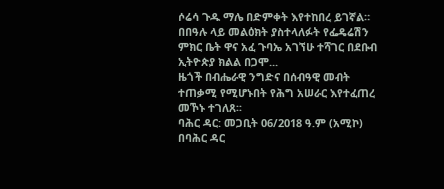ሶሬሳ ጉዱ ማሌ በድምቀት እየተከበረ ይገኛል።
በበዓሉ ላይ መልዕክት ያስተላለፉት የፌዴሬሽን ምክር ቤት ዋና አፈ ጉባኤ አገኘሁ ተሻገር በደቡብ ኢትዮጵያ ክልል በጋሞ...
ዜጎች በብሔራዊ ንግድና በሰብዓዊ መብት ተጠቃሚ የሚሆኑበት የሕግ አሠራር እየተፈጠረ መኾኑ ተገለጸ፡፡
ባሕር ዳር: መጋቢት 06/2018 ዓ.ም (አሚኮ) በባሕር ዳር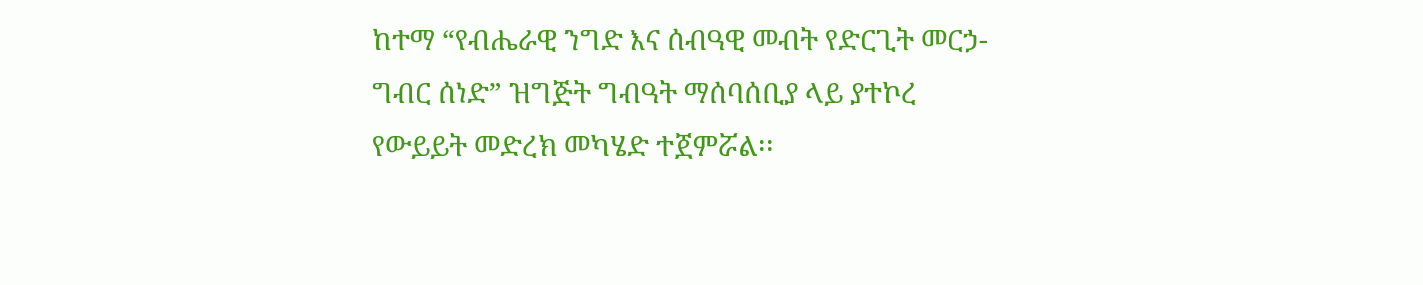ከተማ “የብሔራዊ ንግድ እና ሰብዓዊ መብት የድርጊት መርኃ- ግብር ሰነድ” ዝግጅት ግብዓት ማሰባሰቢያ ላይ ያተኮረ የውይይት መድረክ መካሄድ ተጀምሯል፡፡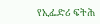የኢፌድሪ ፍትሕ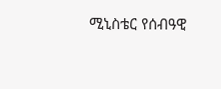ሚኒስቴር የሰብዓዊ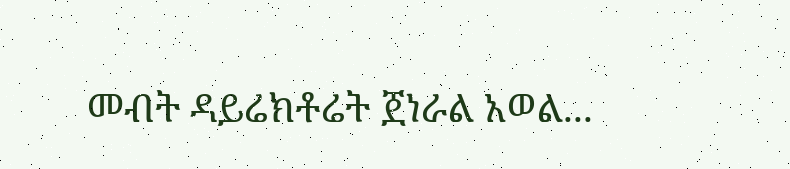መብት ዳይሬክቶሬት ጀነራል አወል...